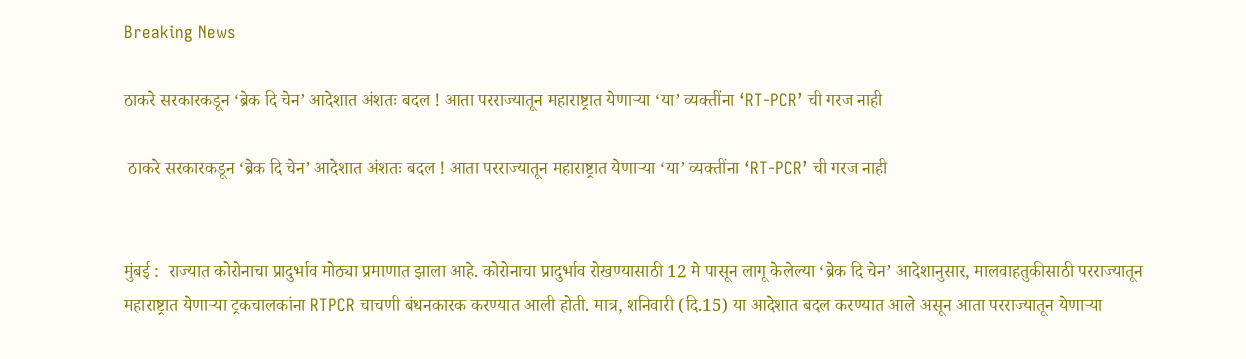Breaking News

ठाकरे सरकारकडून ‘ब्रेक दि चेन’ आदेशात अंशतः बदल ! आता परराज्यातून महाराष्ट्रात येणार्‍या ‘या’ व्यक्तींना ‘RT-PCR’ ची गरज नाही

 ठाकरे सरकारकडून ‘ब्रेक दि चेन’ आदेशात अंशतः बदल ! आता परराज्यातून महाराष्ट्रात येणार्‍या ‘या’ व्यक्तींना ‘RT-PCR’ ची गरज नाही


मुंबई :  राज्यात कोरोनाचा प्रादुर्भाव मोठ्या प्रमाणात झाला आहे. कोरोनाचा प्रादुर्भाव रोखण्यासाठी 12 मे पासून लागू केलेल्या ‘ब्रेक दि चेन’ आदेशानुसार, मालवाहतुकीसाठी परराज्यातून महाराष्ट्रात येणाऱ्या ट्रकचालकांना RTPCR चाचणी बंधनकारक करण्यात आली होती. मात्र, शनिवारी (दि.15) या आदेशात बदल करण्यात आले असून आता परराज्यातून येणाऱ्या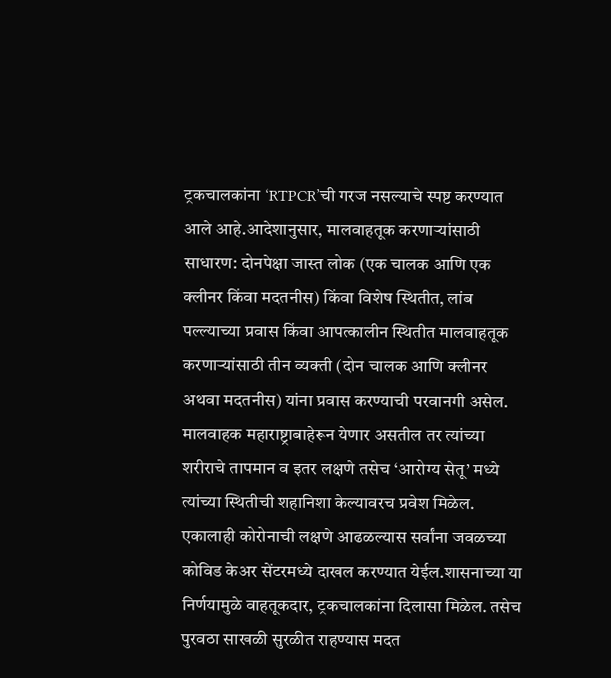ट्रकचालकांना ‘RTPCR’ची गरज नसल्याचे स्पष्ट करण्यात आले आहे.आदेशानुसार, मालवाहतूक करणाऱ्यांसाठी साधारण: दोनपेक्षा जास्त लोक (एक चालक आणि एक क्लीनर किंवा मदतनीस) किंवा विशेष स्थितीत, लांब पल्ल्याच्या प्रवास किंवा आपत्कालीन स्थितीत मालवाहतूक करणाऱ्यांसाठी तीन व्यक्ती (दोन चालक आणि क्लीनर अथवा मदतनीस) यांना प्रवास करण्याची परवानगी असेल. मालवाहक महाराष्ट्राबाहेरून येणार असतील तर त्यांच्या शरीराचे तापमान व इतर लक्षणे तसेच ‘आरोग्य सेतू’ मध्ये त्यांच्या स्थितीची शहानिशा केल्यावरच प्रवेश मिळेल. एकालाही कोरोनाची लक्षणे आढळल्यास सर्वांना जवळच्या कोविड केअर सेंटरमध्ये दाखल करण्यात येईल.शासनाच्या या निर्णयामुळे वाहतूकदार, ट्रकचालकांना दिलासा मिळेल. तसेच पुरवठा साखळी सुरळीत राहण्यास मदत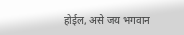होईल, असे जय भगवान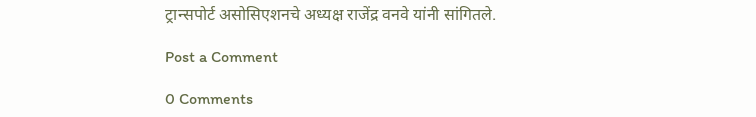ट्रान्सपोर्ट असोसिएशनचे अध्यक्ष राजेंद्र वनवे यांनी सांगितले.

Post a Comment

0 Comments